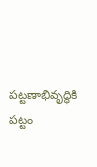పట్టణాభివృద్ధికి పట్టం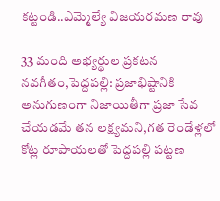కట్టండి..ఎమ్మెల్యే విజయరమణ రావు

33 మంది అభ్యర్థుల ప్రకటన నవగీతం,పెద్దపల్లి: ప్రజాభిష్టానికి అనుగుణంగా నిజాయితీగా ప్రజా సేవ చేయడమే తన లక్ష్యమని,గత రెండేళ్లలో కోట్ల రూపాయలతో పెద్దపల్లి పట్టణ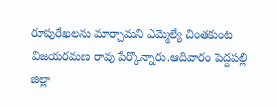రూపురేఖలను మార్చామని ఎమ్మెల్యే చింతకుంట విజయరమణ రావు పేర్కొన్నారు.ఆదివారం పెద్దపల్లి జిల్లా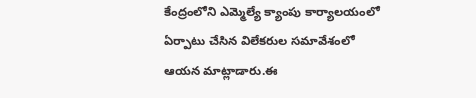కేంద్రంలోని ఎమ్మెల్యే క్యాంపు కార్యాలయంలో ఏర్పాటు చేసిన విలేకరుల సమావేశంలో ఆయన మాట్లాడారు.ఈ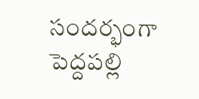సందర్భంగా పెద్దపల్లి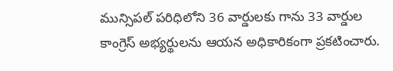మున్సిపల్ పరిధిలోని 36 వార్డులకు గాను 33 వార్డుల కాంగ్రెస్ అభ్యర్థులను ఆయన అధికారికంగా ప్రకటించారు.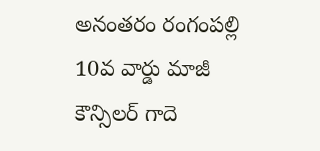అనంతరం రంగంపల్లి 10వ వార్డు మాజీ కౌన్సిలర్ గాదె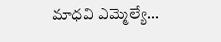మాధవి ఎమ్మెల్యే...